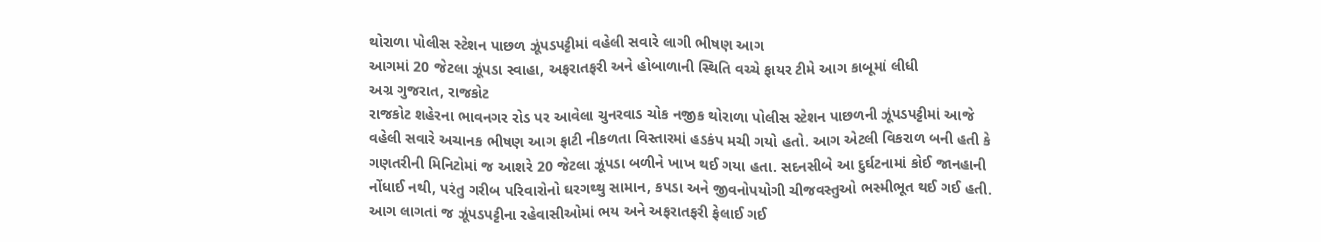થોરાળા પોલીસ સ્ટેશન પાછળ ઝૂંપડપટ્ટીમાં વહેલી સવારે લાગી ભીષણ આગ
આગમાં 20 જેટલા ઝૂંપડા સ્વાહા, અફરાતફરી અને હોબાળાની સ્થિતિ વચ્ચે ફાયર ટીમે આગ કાબૂમાં લીધી
અગ્ર ગુજરાત, રાજકોટ
રાજકોટ શહેરના ભાવનગર રોડ પર આવેલા ચુનરવાડ ચોક નજીક થોરાળા પોલીસ સ્ટેશન પાછળની ઝૂંપડપટ્ટીમાં આજે વહેલી સવારે અચાનક ભીષણ આગ ફાટી નીકળતા વિસ્તારમાં હડકંપ મચી ગયો હતો. આગ એટલી વિકરાળ બની હતી કે ગણતરીની મિનિટોમાં જ આશરે 20 જેટલા ઝૂંપડા બળીને ખાખ થઈ ગયા હતા. સદનસીબે આ દુર્ઘટનામાં કોઈ જાનહાની નોંધાઈ નથી, પરંતુ ગરીબ પરિવારોનો ઘરગથ્થુ સામાન, કપડા અને જીવનોપયોગી ચીજવસ્તુઓ ભસ્મીભૂત થઈ ગઈ હતી.
આગ લાગતાં જ ઝૂંપડપટ્ટીના રહેવાસીઓમાં ભય અને અફરાતફરી ફેલાઈ ગઈ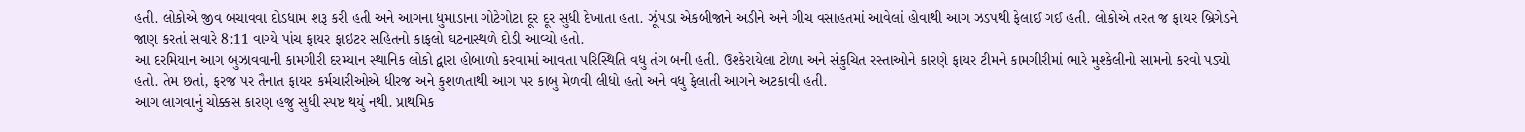હતી. લોકોએ જીવ બચાવવા દોડધામ શરૂ કરી હતી અને આગના ધુમાડાના ગોટેગોટા દૂર દૂર સુધી દેખાતા હતા. ઝૂંપડા એકબીજાને અડીને અને ગીચ વસાહતમાં આવેલાં હોવાથી આગ ઝડપથી ફેલાઈ ગઈ હતી. લોકોએ તરત જ ફાયર બ્રિગેડને જાણ કરતાં સવારે 8:11 વાગ્યે પાંચ ફાયર ફાઇટર સહિતનો કાફલો ઘટનાસ્થળે દોડી આવ્યો હતો.
આ દરમિયાન આગ બુઝાવવાની કામગીરી દરમ્યાન સ્થાનિક લોકો દ્વારા હોબાળો કરવામાં આવતા પરિસ્થિતિ વધુ તંગ બની હતી. ઉશ્કેરાયેલા ટોળા અને સંકુચિત રસ્તાઓને કારણે ફાયર ટીમને કામગીરીમાં ભારે મુશ્કેલીનો સામનો કરવો પડ્યો હતો. તેમ છતાં, ફરજ પર તૈનાત ફાયર કર્મચારીઓએ ધીરજ અને કુશળતાથી આગ પર કાબુ મેળવી લીધો હતો અને વધુ ફેલાતી આગને અટકાવી હતી.
આગ લાગવાનું ચોક્કસ કારણ હજુ સુધી સ્પષ્ટ થયું નથી. પ્રાથમિક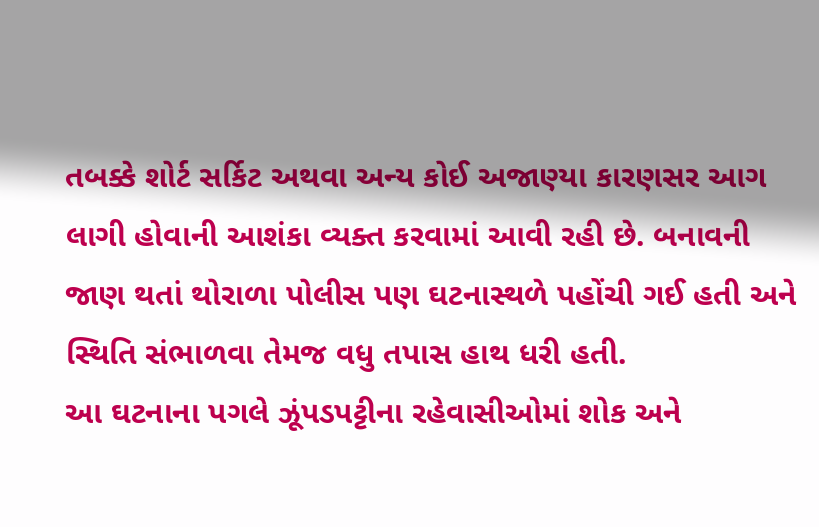તબક્કે શોર્ટ સર્કિટ અથવા અન્ય કોઈ અજાણ્યા કારણસર આગ લાગી હોવાની આશંકા વ્યક્ત કરવામાં આવી રહી છે. બનાવની જાણ થતાં થોરાળા પોલીસ પણ ઘટનાસ્થળે પહોંચી ગઈ હતી અને સ્થિતિ સંભાળવા તેમજ વધુ તપાસ હાથ ધરી હતી.
આ ઘટનાના પગલે ઝૂંપડપટ્ટીના રહેવાસીઓમાં શોક અને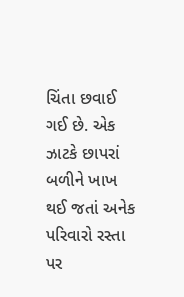ચિંતા છવાઈ ગઈ છે. એક ઝાટકે છાપરાં બળીને ખાખ થઈ જતાં અનેક પરિવારો રસ્તા પર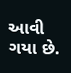આવી ગયા છે.